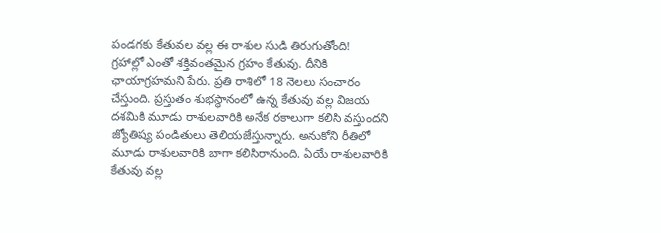పండగకు కేతువల వల్ల ఈ రాశుల సుడి తిరుగుతోంది!
గ్రహాల్లో ఎంతో శక్తివంతమైన గ్రహం కేతువు. దీనికి ఛాయాగ్రహమని పేరు. ప్రతి రాశిలో 18 నెలలు సంచారం చేస్తుంది. ప్రస్తుతం శుభస్థానంలో ఉన్న కేతువు వల్ల విజయ దశమికి మూడు రాశులవారికి అనేక రకాలుగా కలిసి వస్తుందని జ్యోతిష్య పండితులు తెలియజేస్తున్నారు. అనుకోని రీతిలో మూడు రాశులవారికి బాగా కలిసిరానుంది. ఏయే రాశులవారికి కేతువు వల్ల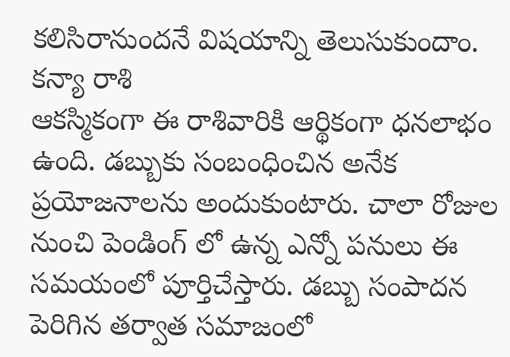కలిసిరానుందనే విషయాన్ని తెలుసుకుందాం.
కన్యా రాశి
ఆకస్మికంగా ఈ రాశివారికి ఆర్థికంగా ధనలాభం ఉంది. డబ్బుకు సంబంధించిన అనేక ప్రయోజనాలను అందుకుంటారు. చాలా రోజుల నుంచి పెండింగ్ లో ఉన్న ఎన్నో పనులు ఈ సమయంలో పూర్తిచేస్తారు. డబ్బు సంపాదన పెరిగిన తర్వాత సమాజంలో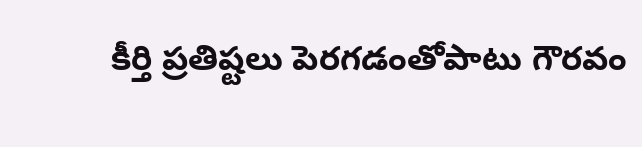కీర్తి ప్రతిష్టలు పెరగడంతోపాటు గౌరవం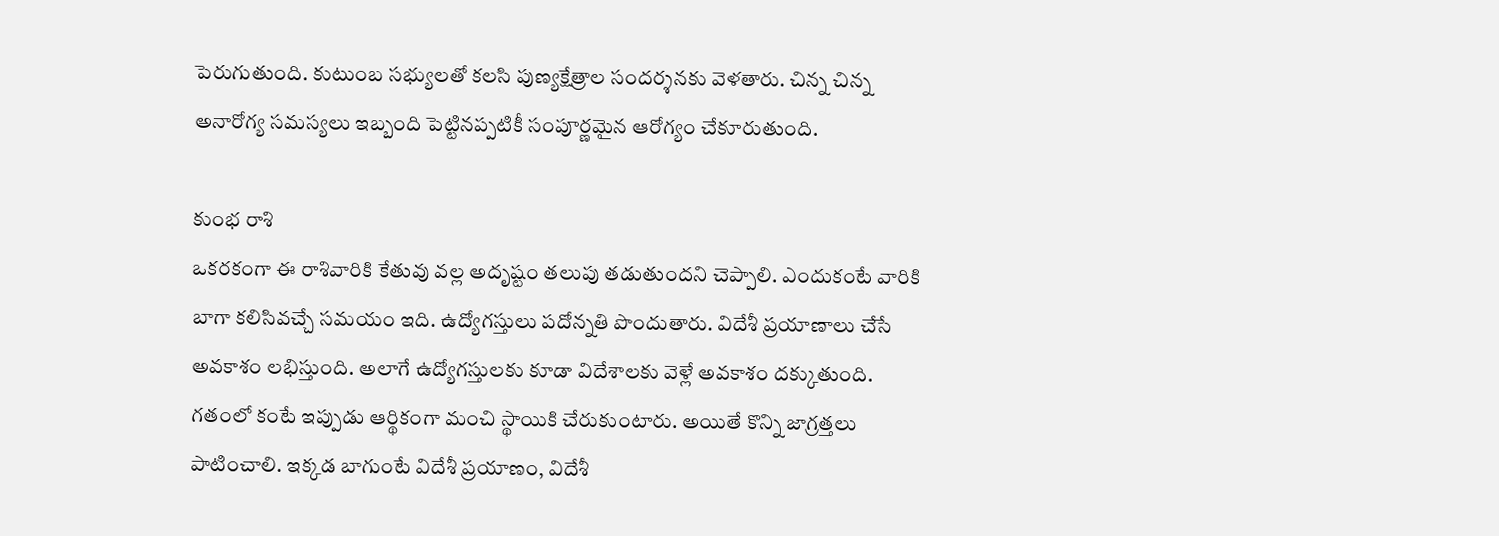పెరుగుతుంది. కుటుంబ సభ్యులతో కలసి పుణ్యక్షేత్రాల సందర్శనకు వెళతారు. చిన్న చిన్న అనారోగ్య సమస్యలు ఇబ్బంది పెట్టినప్పటికీ సంపూర్ణమైన ఆరోగ్యం చేకూరుతుంది.

కుంభ రాశి
ఒకరకంగా ఈ రాశివారికి కేతువు వల్ల అదృష్టం తలుపు తడుతుందని చెప్పాలి. ఎందుకంటే వారికి బాగా కలిసివచ్చే సమయం ఇది. ఉద్యోగస్తులు పదోన్నతి పొందుతారు. విదేశీ ప్రయాణాలు చేసే అవకాశం లభిస్తుంది. అలాగే ఉద్యోగస్తులకు కూడా విదేశాలకు వెళ్లే అవకాశం దక్కుతుంది. గతంలో కంటే ఇప్పుడు ఆర్థికంగా మంచి స్థాయికి చేరుకుంటారు. అయితే కొన్ని జాగ్రత్తలు పాటించాలి. ఇక్కడ బాగుంటే విదేశీ ప్రయాణం, విదేశీ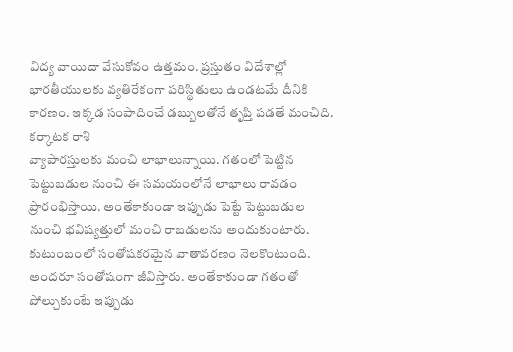విద్య వాయిదా వేసుకోవం ఉత్తమం. ప్రస్తుతం విదేశాల్లో భారతీయులకు వ్యతిరేకంగా పరిస్థితులు ఉండటమే దీనికి కారణం. ఇక్కడ సంపాదించే డబ్బులతోనే తృప్తి పడతే మంచిది.
కర్కాటక రాశి
వ్యాపారస్తులకు మంచి లాభాలున్నాయి. గతంలో పెట్టిన పెట్టుబడుల నుంచి ఈ సమయంలోనే లాభాలు రావడం ప్రారంభిస్తాయి. అంతేకాకుండా ఇప్పుడు పెట్టే పెట్టుబడుల నుంచి భవిష్యత్తులో మంచి రాబడులను అందుకుంటారు. కుటుంబంలో సంతోషకరమైన వాతావరణం నెలకొంటుంది. అందరూ సంతోషంగా జీవిస్తారు. అంతేకాకుండా గతంతో పోల్చుకుంటే ఇప్పుడు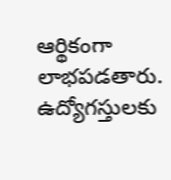ఆర్థికంగా లాభపడతారు. ఉద్యోగస్తులకు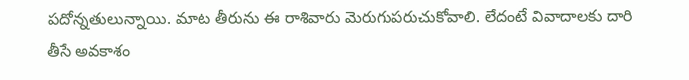పదోన్నతులున్నాయి. మాట తీరును ఈ రాశివారు మెరుగుపరుచుకోవాలి. లేదంటే వివాదాలకు దారి తీసే అవకాశం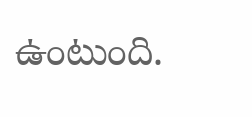ఉంటుంది.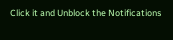Click it and Unblock the Notifications